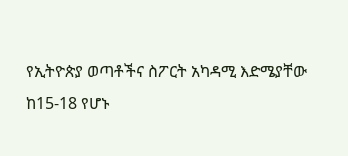የኢትዮጵያ ወጣቶችና ስፖርት አካዳሚ እድሜያቸው ከ15-18 የሆኑ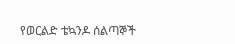የወርልድ ቴኳንዶ ሰልጣኞች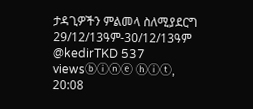ታዳጊዎችን ምልመላ ስለሚያደርግ 29/12/13ዓም-30/12/13ዓም @kedirTKD 537 viewsⓑⓘⓝⓔ ⓗⓘⓣ, 20:08